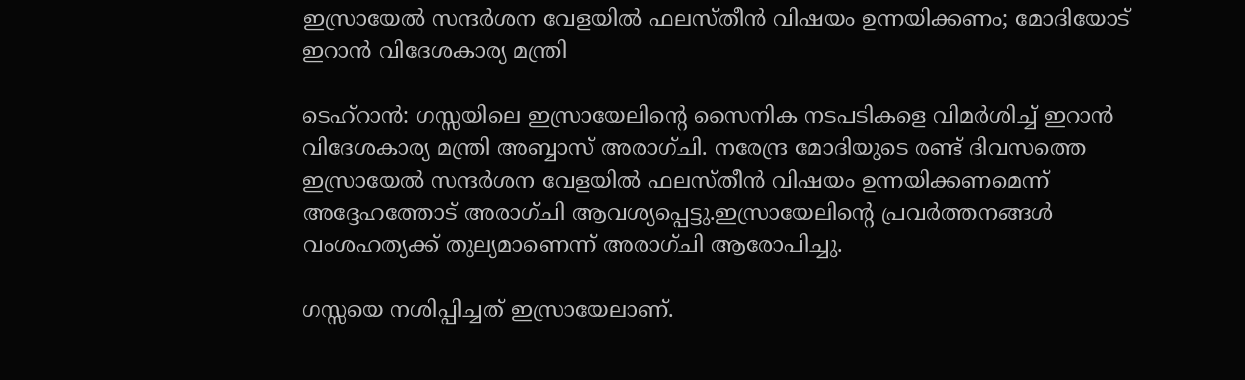ഇസ്രായേൽ സന്ദർശന വേളയിൽ ഫലസ്തീൻ വിഷയം ഉന്നയിക്കണം; മോദിയോട് ഇറാൻ വിദേശകാര്യ മന്ത്രി

ടെഹ്‌റാൻ: ഗസ്സയിലെ ഇസ്രായേലിന്റെ സൈനിക നടപടികളെ വിമർശിച്ച് ഇറാൻ വിദേശകാര്യ മന്ത്രി അബ്ബാസ് അരാഗ്ചി. നരേന്ദ്ര മോദിയുടെ രണ്ട് ദിവസത്തെ ഇസ്രായേൽ സന്ദർശന വേളയിൽ ഫലസ്തീൻ വിഷയം ഉന്നയിക്കണമെന്ന് അദ്ദേഹത്തോട് അരാഗ്ചി ആവശ്യപ്പെട്ടു.ഇസ്രായേലിന്റെ പ്രവർത്തനങ്ങൾ വംശഹത്യക്ക് തുല്യമാണെന്ന് അരാഗ്ചി ആരോപിച്ചു.

ഗസ്സയെ നശിപ്പിച്ചത് ഇസ്രായേലാണ്.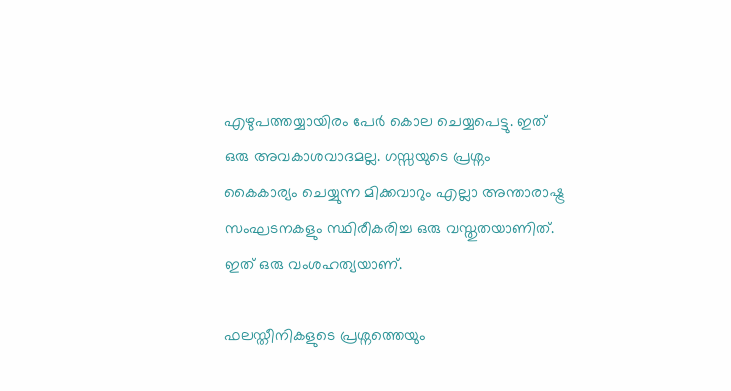എഴുപത്തയ്യായിരം പേർ കൊല ചെയ്യപെട്ടു. ഇത് ഒരു അവകാശവാദമല്ല. ഗസ്സയുടെ പ്രശ്നം കൈകാര്യം ചെയ്യുന്ന മിക്കവാറും എല്ലാ അന്താരാഷ്ട്ര സംഘടനകളും സ്ഥിരീകരിച്ച ഒരു വസ്തുതയാണിത്. ഇത് ഒരു വംശഹത്യയാണ്.

ഫലസ്തീനികളുടെ പ്രശ്നത്തെയും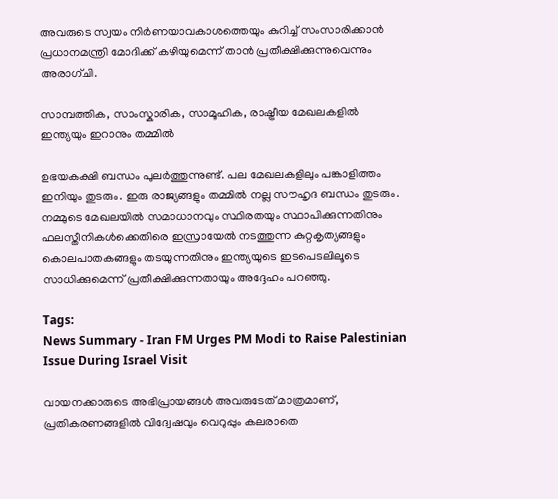അവരുടെ സ്വയം നിർണയാവകാശത്തെയും കുറിച്ച് സംസാരിക്കാൻ പ്രധാനമന്ത്രി മോദിക്ക് കഴിയുമെന്ന് താൻ പ്രതീക്ഷിക്കുന്നുവെന്നും അരാഗ്ചി.

സാമ്പത്തിക, സാംസ്കാരിക, സാമൂഹിക, രാഷ്ട്രീയ മേഖലകളിൽ ഇന്ത്യയും ഇറാനും തമ്മിൽ

ഉഭയകക്ഷി ബന്ധം പുലർത്തുന്നുണ്ട്. പല മേഖലകളിലും പങ്കാളിത്തം ഇനിയും തുടരും. ഇരു രാജ്യങ്ങളും തമ്മിൽ നല്ല സൗഹൃദ ബന്ധം തുടരും. നമ്മുടെ മേഖലയിൽ സമാധാനവും സ്ഥിരതയും സ്ഥാപിക്കുന്നതിനും ഫലസ്തീനികൾക്കെതിരെ ഇസ്രായേൽ നടത്തുന്ന കുറ്റകൃത്യങ്ങളും കൊലപാതകങ്ങളും തടയുന്നതിനും ഇന്ത്യയുടെ ഇടപെടലിലൂടെ സാധിക്കുമെന്ന് പ്രതീക്ഷിക്കുന്നതായും അദ്ദേഹം പറഞ്ഞു.

Tags:
News Summary - Iran FM Urges PM Modi to Raise Palestinian Issue During Israel Visit

വായനക്കാരുടെ അഭിപ്രായങ്ങള്‍ അവരുടേത് മാത്രമാണ്, പ്രതികരണങ്ങളിൽ വിദ്വേഷവും വെറുപ്പും കലരാതെ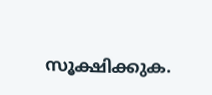സൂക്ഷിക്കുക.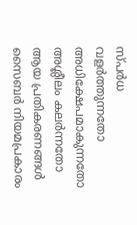സ്പർധ വളർത്തുന്നതോ അധിക്ഷേപമാകുന്നതോ അശ്ലീലം കലർന്നതോ ആയ പ്രതികരണങ്ങൾ സൈബർ നിയമപ്രകാരം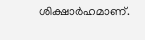ശിക്ഷാർഹമാണ്.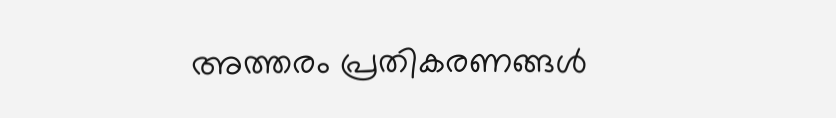അത്തരം പ്രതികരണങ്ങൾ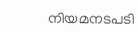നിയമനടപടി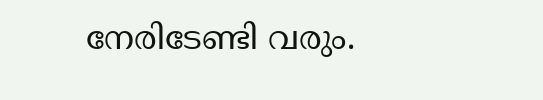നേരിടേണ്ടി വരും.